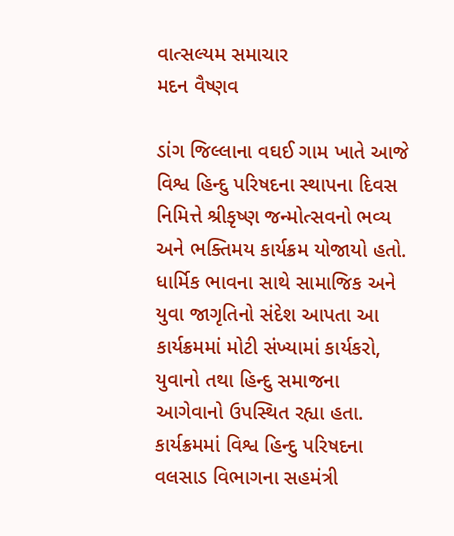વાત્સલ્યમ સમાચાર
મદન વૈષ્ણવ

ડાંગ જિલ્લાના વઘઈ ગામ ખાતે આજે વિશ્વ હિન્દુ પરિષદના સ્થાપના દિવસ નિમિત્તે શ્રીકૃષ્ણ જન્મોત્સવનો ભવ્ય અને ભક્તિમય કાર્યક્રમ યોજાયો હતો. ધાર્મિક ભાવના સાથે સામાજિક અને યુવા જાગૃતિનો સંદેશ આપતા આ કાર્યક્રમમાં મોટી સંખ્યામાં કાર્યકરો, યુવાનો તથા હિન્દુ સમાજના આગેવાનો ઉપસ્થિત રહ્યા હતા. કાર્યક્રમમાં વિશ્વ હિન્દુ પરિષદના વલસાડ વિભાગના સહમંત્રી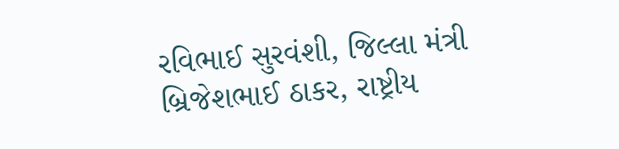રવિભાઈ સુરવંશી, જિલ્લા મંત્રી બ્રિજેશભાઈ ઠાકર, રાષ્ટ્રીય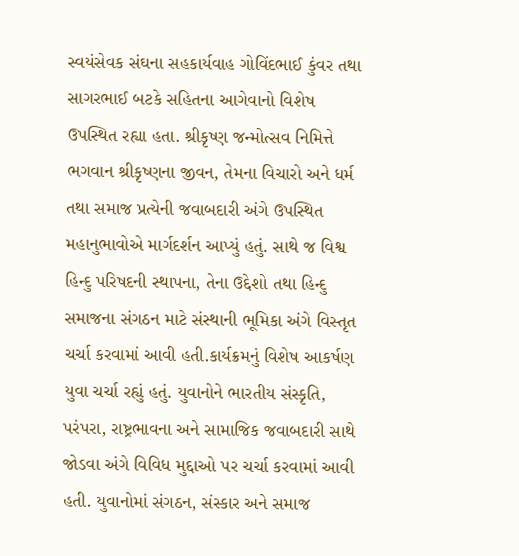સ્વયંસેવક સંઘના સહકાર્યવાહ ગોવિંદભાઈ કુંવર તથા સાગરભાઈ બટકે સહિતના આગેવાનો વિશેષ ઉપસ્થિત રહ્યા હતા. શ્રીકૃષ્ણ જન્મોત્સવ નિમિત્તે ભગવાન શ્રીકૃષ્ણના જીવન, તેમના વિચારો અને ધર્મ તથા સમાજ પ્રત્યેની જવાબદારી અંગે ઉપસ્થિત મહાનુભાવોએ માર્ગદર્શન આપ્યું હતું. સાથે જ વિશ્વ હિન્દુ પરિષદની સ્થાપના, તેના ઉદ્દેશો તથા હિન્દુ સમાજના સંગઠન માટે સંસ્થાની ભૂમિકા અંગે વિસ્તૃત ચર્ચા કરવામાં આવી હતી.કાર્યક્રમનું વિશેષ આકર્ષણ યુવા ચર્ચા રહ્યું હતું. યુવાનોને ભારતીય સંસ્કૃતિ, પરંપરા, રાષ્ટ્રભાવના અને સામાજિક જવાબદારી સાથે જોડવા અંગે વિવિધ મુદ્દાઓ પર ચર્ચા કરવામાં આવી હતી. યુવાનોમાં સંગઠન, સંસ્કાર અને સમાજ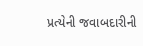પ્રત્યેની જવાબદારીની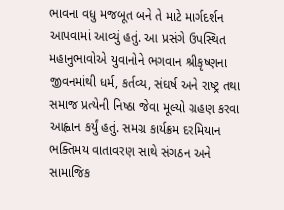ભાવના વધુ મજબૂત બને તે માટે માર્ગદર્શન આપવામાં આવ્યું હતું. આ પ્રસંગે ઉપસ્થિત મહાનુભાવોએ યુવાનોને ભગવાન શ્રીકૃષ્ણના જીવનમાંથી ધર્મ, કર્તવ્ય, સંઘર્ષ અને રાષ્ટ્ર તથા સમાજ પ્રત્યેની નિષ્ઠા જેવા મૂલ્યો ગ્રહણ કરવા આહ્વાન કર્યું હતું. સમગ્ર કાર્યક્રમ દરમિયાન ભક્તિમય વાતાવરણ સાથે સંગઠન અને સામાજિક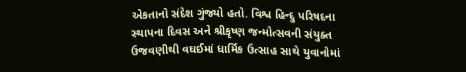એકતાનો સંદેશ ગુંજ્યો હતો. વિશ્વ હિન્દુ પરિષદના સ્થાપના દિવસ અને શ્રીકૃષ્ણ જન્મોત્સવની સંયુક્ત ઉજવણીથી વઘઈમાં ધાર્મિક ઉત્સાહ સાથે યુવાનોમાં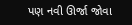પણ નવી ઊર્જા જોવા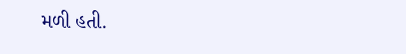મળી હતી.